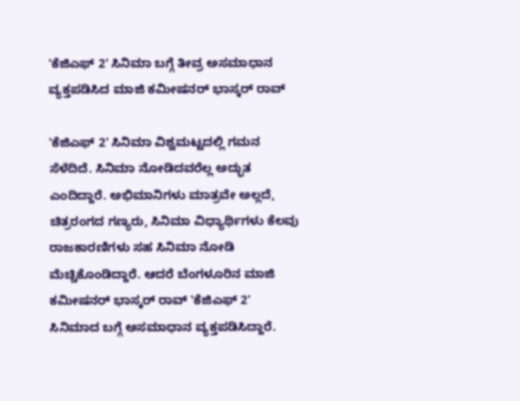'ಕೆಜಿಎಫ್ 2' ಸಿನಿಮಾ ಬಗ್ಗೆ ತೀವ್ರ ಅಸಮಾಧಾನ ವ್ಯಕ್ತಪಡಿಸಿದ ಮಾಜಿ ಕಮೀಷನರ್ ಭಾಸ್ಕರ್ ರಾವ್

'ಕೆಜಿಎಫ್ 2' ಸಿನಿಮಾ ವಿಶ್ವಮಟ್ಟದಲ್ಲಿ ಗಮನ ಸೆಳೆದಿದೆ. ಸಿನಿಮಾ ನೋಡಿದವರೆಲ್ಲ ಅದ್ಭುತ ಎಂದಿದ್ದಾರೆ. ಅಭಿಮಾನಿಗಳು ಮಾತ್ರವೇ ಅಲ್ಲದೆ, ಚಿತ್ರರಂಗದ ಗಣ್ಯರು, ಸಿನಿಮಾ ವಿಧ್ಯಾರ್ಥಿಗಳು ಕೆಲವು ರಾಜಕಾರಣಿಗಳು ಸಹ ಸಿನಿಮಾ ನೋಡಿ ಮೆಚ್ಚಿಕೊಂಡಿದ್ದಾರೆ. ಆದರೆ ಬೆಂಗಳೂರಿನ ಮಾಜಿ ಕಮೀಷನರ್ ಭಾಸ್ಕರ್‌ ರಾವ್ 'ಕೆಜಿಎಫ್ 2' ಸಿನಿಮಾದ ಬಗ್ಗೆ ಅಸಮಾಧಾನ ವ್ಯಕ್ತಪಡಿಸಿದ್ದಾರೆ.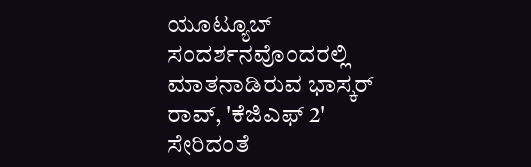ಯೂಟ್ಯೂಬ್ ಸಂದರ್ಶನವೊಂದರಲ್ಲಿ ಮಾತನಾಡಿರುವ ಭಾಸ್ಕರ್ ರಾವ್, 'ಕೆಜಿಎಫ್ 2' ಸೇರಿದಂತೆ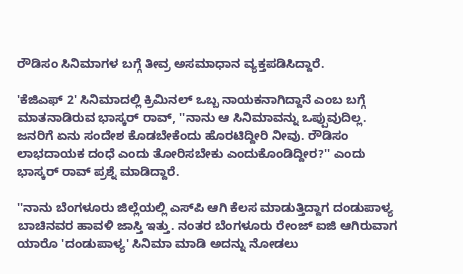ರೌಡಿಸಂ ಸಿನಿಮಾಗಳ ಬಗ್ಗೆ ತೀವ್ರ ಅಸಮಾಧಾನ ವ್ಯಕ್ತಪಡಿಸಿದ್ದಾರೆ.

'ಕೆಜಿಎಫ್ 2' ಸಿನಿಮಾದಲ್ಲಿ ಕ್ರಿಮಿನಲ್ ಒಬ್ಬ ನಾಯಕನಾಗಿದ್ದಾನೆ ಎಂಬ ಬಗ್ಗೆ ಮಾತನಾಡಿರುವ ಭಾಸ್ಕರ್ ರಾವ್, ''ನಾನು ಆ ಸಿನಿಮಾವನ್ನು ಒಪ್ಪುವುದಿಲ್ಲ. ಜನರಿಗೆ ಏನು ಸಂದೇಶ ಕೊಡಬೇಕೆಂದು ಹೊರಟಿದ್ದೀರಿ ನೀವು. ರೌಡಿಸಂ ಲಾಭದಾಯಕ ದಂಧೆ ಎಂದು ತೋರಿಸಬೇಕು ಎಂದುಕೊಂಡಿದ್ದೀರ?'' ಎಂದು ಭಾಸ್ಕರ್ ರಾವ್ ಪ್ರಶ್ನೆ ಮಾಡಿದ್ದಾರೆ.

''ನಾನು ಬೆಂಗಳೂರು ಜಿಲ್ಲೆಯಲ್ಲಿ ಎಸ್‌ಪಿ ಆಗಿ ಕೆಲಸ ಮಾಡುತ್ತಿದ್ದಾಗ ದಂಡುಪಾಳ್ಯ ಬಾಚಿನವರ ಹಾವಳಿ ಜಾಸ್ತಿ ಇತ್ತು. ನಂತರ ಬೆಂಗಳೂರು ರೇಂಜ್ ಐಜಿ ಆಗಿರುವಾಗ ಯಾರೊ 'ದಂಡುಪಾಳ್ಯ' ಸಿನಿಮಾ ಮಾಡಿ ಅದನ್ನು ನೋಡಲು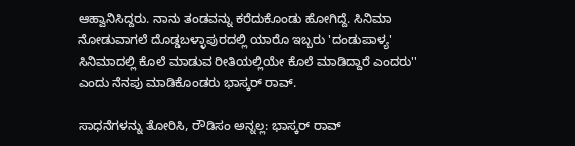ಆಹ್ವಾನಿಸಿದ್ದರು. ನಾನು ತಂಡವನ್ನು ಕರೆದುಕೊಂಡು ಹೋಗಿದ್ದೆ. ಸಿನಿಮಾ ನೋಡುವಾಗಲೆ ದೊಡ್ಡಬಳ್ಳಾಪುರದಲ್ಲಿ ಯಾರೊ ಇಬ್ಬರು 'ದಂಡುಪಾಳ್ಯ' ಸಿನಿಮಾದಲ್ಲಿ ಕೊಲೆ ಮಾಡುವ ರೀತಿಯಲ್ಲಿಯೇ ಕೊಲೆ ಮಾಡಿದ್ದಾರೆ ಎಂದರು'' ಎಂದು ನೆನಪು ಮಾಡಿಕೊಂಡರು ಭಾಸ್ಕರ್ ರಾವ್.

ಸಾಧನೆಗಳನ್ನು ತೋರಿಸಿ, ರೌಡಿಸಂ ಅನ್ನಲ್ಲ: ಭಾಸ್ಕರ್ ರಾವ್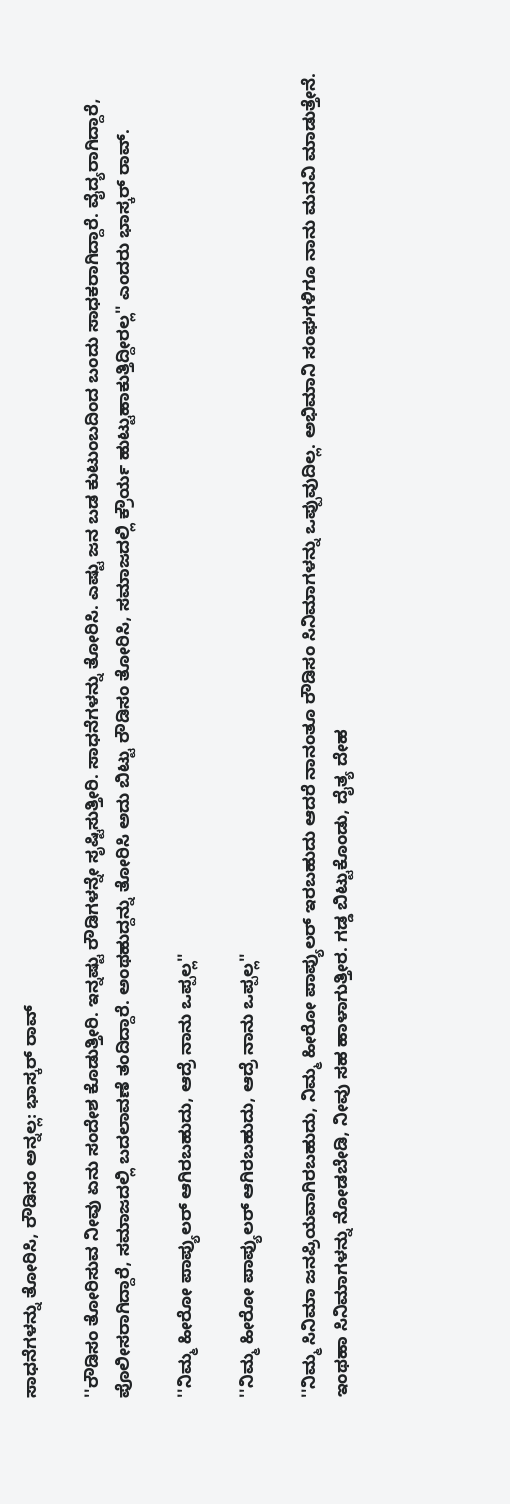ಸಾಧನೆಗಳನ್ನು ತೋರಿಸಿ, ರೌಡಿಸಂ ಅನ್ನಲ್ಲ: ಭಾಸ್ಕರ್ ರಾವ್

''ರೌಡಿಸಂ ತೋರಿಸುವ ನೀವು ಏನು ಸಂದೇಶ ಕೊಡುತ್ತೀರಿ. ಇನ್ನಷ್ಟು ರೌಡಿಗಳನ್ನೇ ಸೃಷ್ಟಿಸುತ್ತೀರಿ. ಸಾಧನೆಗಳನ್ನು ತೋರಿಸಿ. ಎಷ್ಟು ಜನ ಬಡ ಕುಟುಂಬದಿಂದ ಬಂದು ಸಾಧಕರಾಗಿದ್ದಾರೆ. ವೈದ್ಯರಾಗಿದ್ದಾರೆ, ಪೊಲೀಸರಾಗಿದ್ದಾರೆ, ಸಮಾಜದಲ್ಲಿ ಬದಲಾವಣೆ ತಂದಿದ್ದಾರೆ. ಅಂಥಹುದ್ದನ್ನು ತೋರಿಸಿ ಅದು ಬಿಟ್ಟು ರೌಡಿಸಂ ತೋರಿಸಿ, ಸಮಾಜದಲ್ಲಿ ಕ್ರೌರ್ಯ ಹುಟ್ಟುಹಾಕುತ್ತಿದ್ದೀರಲ್ಲ'' ಎಂದರು ಭಾಸ್ಕರ್ ರಾವ್.

''ನಿಮ್ಮ ಹೀರೋ ಪಾಪ್ಯುಲರ್ ಆಗಿರಬಹುದು, ಆದ್ರೆ ನಾನು ಒಪ್ಪಲ್ಲ''

''ನಿಮ್ಮ ಹೀರೋ ಪಾಪ್ಯುಲರ್ ಆಗಿರಬಹುದು, ಆದ್ರೆ ನಾನು ಒಪ್ಪಲ್ಲ''

''ನಿಮ್ಮ ಸಿನಿಮಾ ಜನಪ್ರಿಯವಾಗಿರಬಹುದು, ನಿಮ್ಮ ಹೀರೋ ಪಾಪ್ಯುಲರ್ ಇರಬಹುದು ಆದರೆ ನಾನಂತೂ ರೌಡಿಸಂ ಸಿನಿಮಾಗಳನ್ನು ಒಪ್ಪುವುದಿಲ್ಲ. ಅಭಿಮಾನಿ ಸಂಘಗಳಿಗೂ ನಾನು ಮನವಿ ಮಾಡುತ್ತೇನೆ. ಇಂಥಹಾ ಸಿನಿಮಾಗಳನ್ನು ನೋಡಬೇಡಿ, ನೀವು ಸಹ ಹಾಳಾಗುತ್ತೀರ. ಗಡ್ಡ ಬಿಟ್ಟುಕೊಂಡು, ದೈತ್ಯ ದೇಹ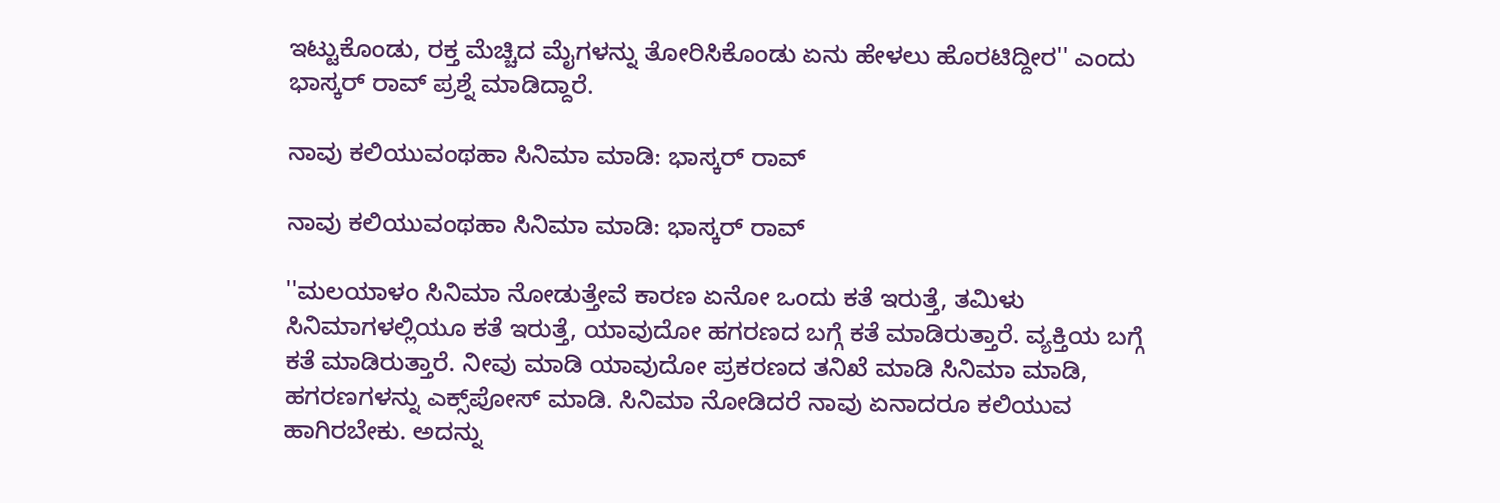ಇಟ್ಟುಕೊಂಡು, ರಕ್ತ ಮೆಚ್ಚಿದ ಮೈಗಳನ್ನು ತೋರಿಸಿಕೊಂಡು ಏನು ಹೇಳಲು ಹೊರಟಿದ್ದೀರ'' ಎಂದು ಭಾಸ್ಕರ್ ರಾವ್ ಪ್ರಶ್ನೆ ಮಾಡಿದ್ದಾರೆ.

ನಾವು ಕಲಿಯುವಂಥಹಾ ಸಿನಿಮಾ ಮಾಡಿ: ಭಾಸ್ಕರ್ ರಾವ್

ನಾವು ಕಲಿಯುವಂಥಹಾ ಸಿನಿಮಾ ಮಾಡಿ: ಭಾಸ್ಕರ್ ರಾವ್

''ಮಲಯಾಳಂ ಸಿನಿಮಾ ನೋಡುತ್ತೇವೆ ಕಾರಣ ಏನೋ ಒಂದು ಕತೆ ಇರುತ್ತೆ, ತಮಿಳು ಸಿನಿಮಾಗಳಲ್ಲಿಯೂ ಕತೆ ಇರುತ್ತೆ, ಯಾವುದೋ ಹಗರಣದ ಬಗ್ಗೆ ಕತೆ ಮಾಡಿರುತ್ತಾರೆ. ವ್ಯಕ್ತಿಯ ಬಗ್ಗೆ ಕತೆ ಮಾಡಿರುತ್ತಾರೆ. ನೀವು ಮಾಡಿ ಯಾವುದೋ ಪ್ರಕರಣದ ತನಿಖೆ ಮಾಡಿ ಸಿನಿಮಾ ಮಾಡಿ, ಹಗರಣಗಳನ್ನು ಎಕ್ಸ್‌ಪೋಸ್ ಮಾಡಿ. ಸಿನಿಮಾ ನೋಡಿದರೆ ನಾವು ಏನಾದರೂ ಕಲಿಯುವ ಹಾಗಿರಬೇಕು. ಅದನ್ನು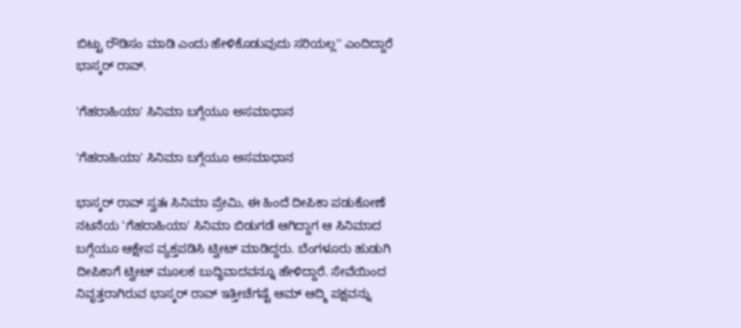ಬಿಟ್ಟು ರೌಡಿಸಂ ಮಾಡಿ ಎಂದು ಹೇಳಿಕೊಡುವುದು ಸರಿಯಲ್ಲ'' ಎಂದಿದ್ದಾರೆ ಭಾಸ್ಕರ್ ರಾವ್.

'ಗೆಹರಾಹಿಯಾ' ಸಿನಿಮಾ ಬಗ್ಗೆಯೂ ಅಸಮಾಧಾನ

'ಗೆಹರಾಹಿಯಾ' ಸಿನಿಮಾ ಬಗ್ಗೆಯೂ ಅಸಮಾಧಾನ

ಭಾಸ್ಕರ್ ರಾವ್ ಸ್ವತಃ ಸಿನಿಮಾ ಪ್ರೇಮಿ, ಈ ಹಿಂದೆ ದೀಪಿಕಾ ಪಡುಕೋಣೆ ನಟನೆಯ 'ಗೆಹರಾಹಿಯಾ' ಸಿನಿಮಾ ಬಿಡುಗಡೆ ಆಗಿದ್ದಾಗ ಆ ಸಿನಿಮಾದ ಬಗ್ಗೆಯೂ ಆಕ್ಷೇಪ ವ್ಯಕ್ತಪಡಿಸಿ ಟ್ವೀಟ್ ಮಾಡಿದ್ದರು. ಬೆಂಗಳೂರು ಹುಡುಗಿ ದೀಪಿಕಾಗೆ ಟ್ವೀಟ್‌ ಮೂಲಕ ಬುದ್ಧಿವಾದವನ್ನೂ ಹೇಳಿದ್ದಾರೆ. ಸೇವೆಯಿಂದ ನಿವೃತ್ತರಾಗಿರುವ ಭಾಸ್ಕರ್ ರಾವ್ ಇತ್ತೀಚೆಗಷ್ಟೆ ಆಮ್ ಆದ್ಮಿ ಪಕ್ಷವನ್ನು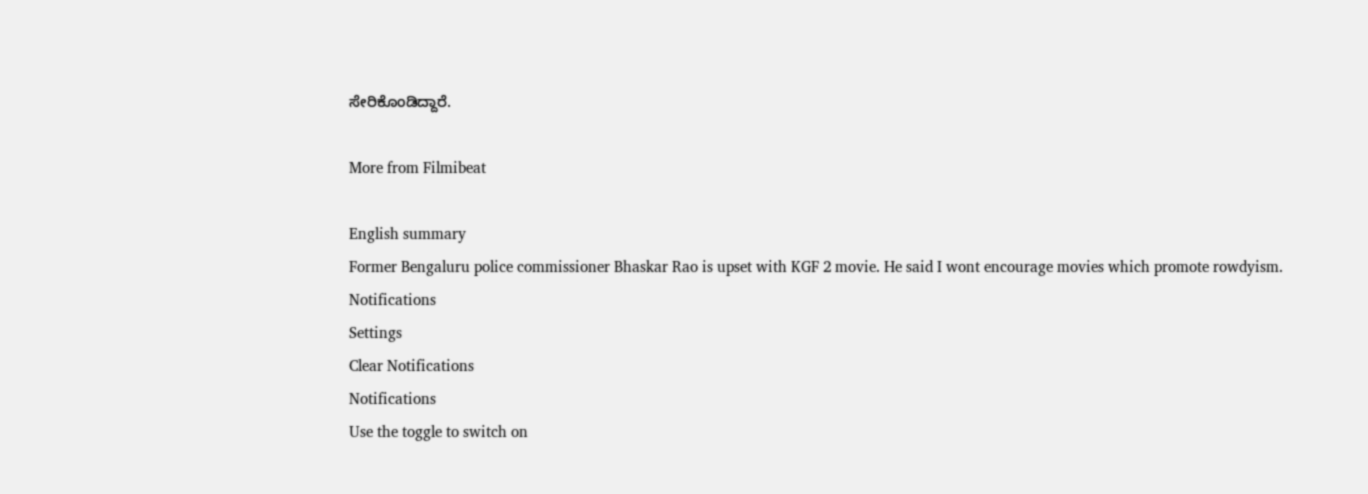ಸೇರಿಕೊಂಡಿದ್ದಾರೆ.

More from Filmibeat

English summary
Former Bengaluru police commissioner Bhaskar Rao is upset with KGF 2 movie. He said I wont encourage movies which promote rowdyism.
Notifications
Settings
Clear Notifications
Notifications
Use the toggle to switch on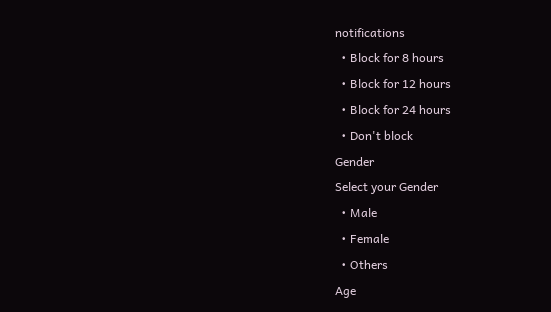notifications
  • Block for 8 hours
  • Block for 12 hours
  • Block for 24 hours
  • Don't block
Gender
Select your Gender
  • Male
  • Female
  • Others
Age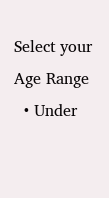Select your Age Range
  • Under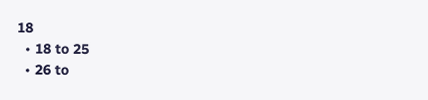18
  • 18 to 25
  • 26 to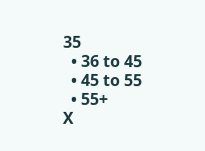35
  • 36 to 45
  • 45 to 55
  • 55+
X